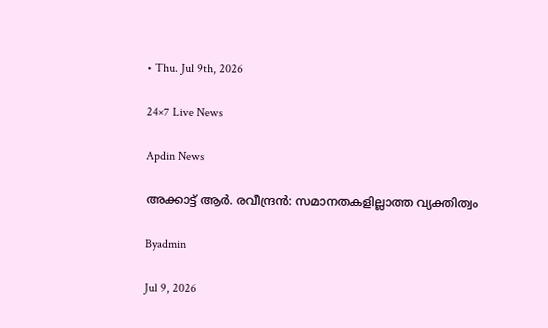• Thu. Jul 9th, 2026

24×7 Live News

Apdin News

അക്കാട്ട് ആര്‍. രവീന്ദ്രന്‍: സമാനതകളില്ലാത്ത വ്യക്തിത്വം

Byadmin

Jul 9, 2026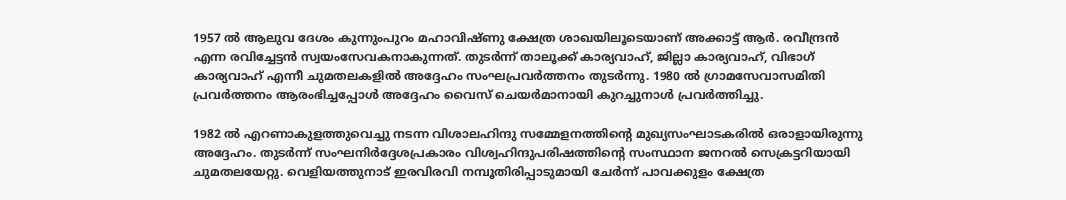1957 ല്‍ ആലുവ ദേശം കുന്നുംപുറം മഹാവിഷ്ണു ക്ഷേത്ര ശാഖയിലൂടെയാണ് അക്കാട്ട് ആര്‍. രവീന്ദ്രന്‍ എന്ന രവിച്ചേട്ടന്‍ സ്വയംസേവകനാകുന്നത്. തുടര്‍ന്ന് താലൂക്ക് കാര്യവാഹ്, ജില്ലാ കാര്യവാഹ്, വിഭാഗ് കാര്യവാഹ് എന്നീ ചുമതലകളില്‍ അദ്ദേഹം സംഘപ്രവര്‍ത്തനം തുടര്‍ന്നു. 1980 ല്‍ ഗ്രാമസേവാസമിതി പ്രവര്‍ത്തനം ആരംഭിച്ചപ്പോള്‍ അദ്ദേഹം വൈസ് ചെയര്‍മാനായി കുറച്ചുനാള്‍ പ്രവര്‍ത്തിച്ചു.

1982 ല്‍ എറണാകുളത്തുവെച്ചു നടന്ന വിശാലഹിന്ദു സമ്മേളനത്തിന്റെ മുഖ്യസംഘാടകരില്‍ ഒരാളായിരുന്നു അദ്ദേഹം. തുടര്‍ന്ന് സംഘനിര്‍ദ്ദേശപ്രകാരം വിശ്വഹിന്ദുപരിഷത്തിന്റെ സംസ്ഥാന ജനറല്‍ സെക്രട്ടറിയായി ചുമതലയേറ്റു. വെളിയത്തുനാട് ഇരവിരവി നമ്പൂതിരിപ്പാടുമായി ചേര്‍ന്ന് പാവക്കുളം ക്ഷേത്ര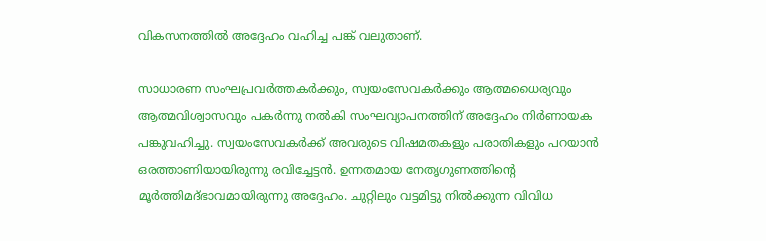വികസനത്തില്‍ അദ്ദേഹം വഹിച്ച പങ്ക് വലുതാണ്.

സാധാരണ സംഘപ്രവര്‍ത്തകര്‍ക്കും, സ്വയംസേവകര്‍ക്കും ആത്മധൈര്യവും ആത്മവിശ്വാസവും പകര്‍ന്നു നല്‍കി സംഘവ്യാപനത്തിന് അദ്ദേഹം നിര്‍ണായക പങ്കുവഹിച്ചു. സ്വയംസേവകര്‍ക്ക് അവരുടെ വിഷമതകളും പരാതികളും പറയാന്‍ ഒരത്താണിയായിരുന്നു രവിച്ചേട്ടന്‍. ഉന്നതമായ നേതൃഗുണത്തിന്റെ മൂര്‍ത്തിമദ്ഭാവമായിരുന്നു അദ്ദേഹം. ചുറ്റിലും വട്ടമിട്ടു നില്‍ക്കുന്ന വിവിധ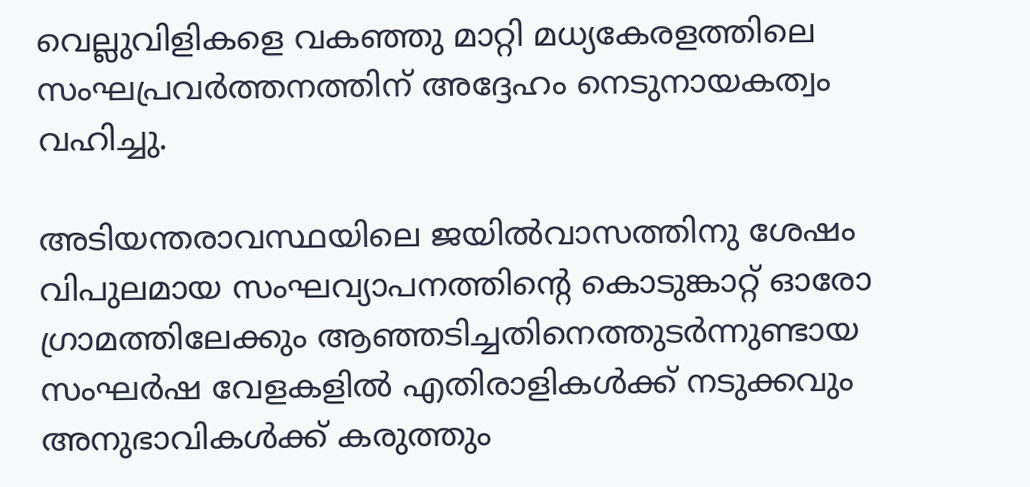വെല്ലുവിളികളെ വകഞ്ഞു മാറ്റി മധ്യകേരളത്തിലെ സംഘപ്രവര്‍ത്തനത്തിന് അദ്ദേഹം നെടുനായകത്വം വഹിച്ചു.

അടിയന്തരാവസ്ഥയിലെ ജയില്‍വാസത്തിനു ശേഷം വിപുലമായ സംഘവ്യാപനത്തിന്റെ കൊടുങ്കാറ്റ് ഓരോ ഗ്രാമത്തിലേക്കും ആഞ്ഞടിച്ചതിനെത്തുടര്‍ന്നുണ്ടായ സംഘര്‍ഷ വേളകളില്‍ എതിരാളികള്‍ക്ക് നടുക്കവും അനുഭാവികള്‍ക്ക് കരുത്തും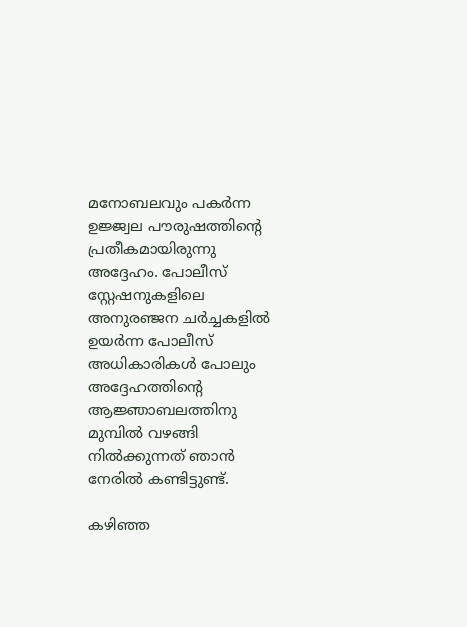മനോബലവും പകര്‍ന്ന ഉജ്ജ്വല പൗരുഷത്തിന്റെ പ്രതീകമായിരുന്നു അദ്ദേഹം. പോലീസ് സ്റ്റേഷനുകളിലെ അനുരഞ്ജന ചര്‍ച്ചകളില്‍ ഉയര്‍ന്ന പോലീസ് അധികാരികള്‍ പോലും അദ്ദേഹത്തിന്റെ ആജ്ഞാബലത്തിനു മുമ്പില്‍ വഴങ്ങി നില്‍ക്കുന്നത് ഞാന്‍ നേരില്‍ കണ്ടിട്ടുണ്ട്.

കഴിഞ്ഞ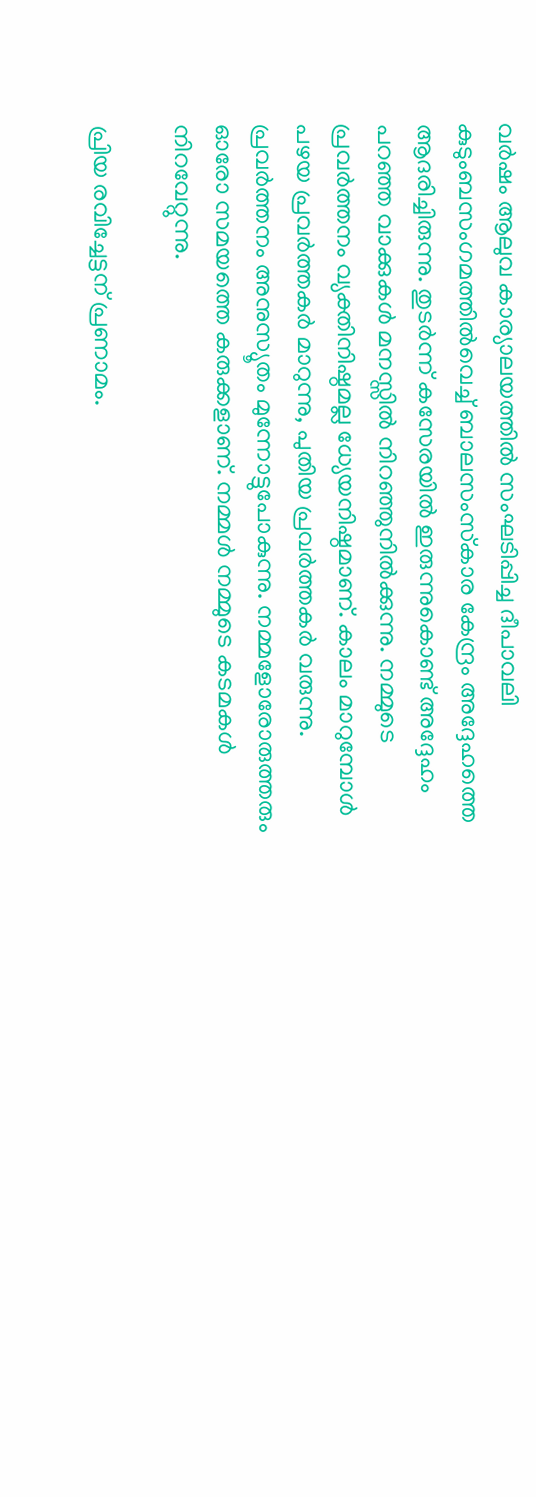വര്‍ഷം ആലുവ കാര്യാലയത്തില്‍ സംഘടിപ്പിച്ച ദീപാവലി കുടുംബസംഗമത്തില്‍വെച്ച് ബാലസംസ്‌കാര കേന്ദ്രം അദ്ദേഹത്തെ ആദരിച്ചിരുന്നു. തുടര്‍ന്ന് കസേരയില്‍ ഇരുന്നുകൊണ്ട് അദ്ദേഹം പറഞ്ഞ വാക്കുകള്‍ മനസ്സില്‍ നിറഞ്ഞുനില്‍ക്കുന്നു. നമ്മുടെ പ്രവര്‍ത്തനം വ്യക്തിനിഷ്ഠമല്ല ധ്യേയനിഷ്ഠമാണ്. കാലം മാറുമ്പോള്‍ പഴയ പ്രവര്‍ത്തകര്‍ മാറുന്നു, പുതിയ പ്രവര്‍ത്തകര്‍ വരുന്നു. പ്രവര്‍ത്തനം അനുസ്യൂതം മുന്നോട്ടുപോകുന്നു. നമ്മളോരോരുത്തരും ഓരോ സമയത്തെ കരുക്കളാണ്. നമ്മള്‍ നമ്മുടെ കടമകള്‍ നിറവേറ്റുന്നു.

പ്രിയ രവിച്ചേട്ടന് പ്രണാമം.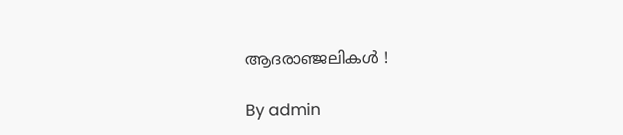ആദരാഞ്ജലികള്‍ !

By admin